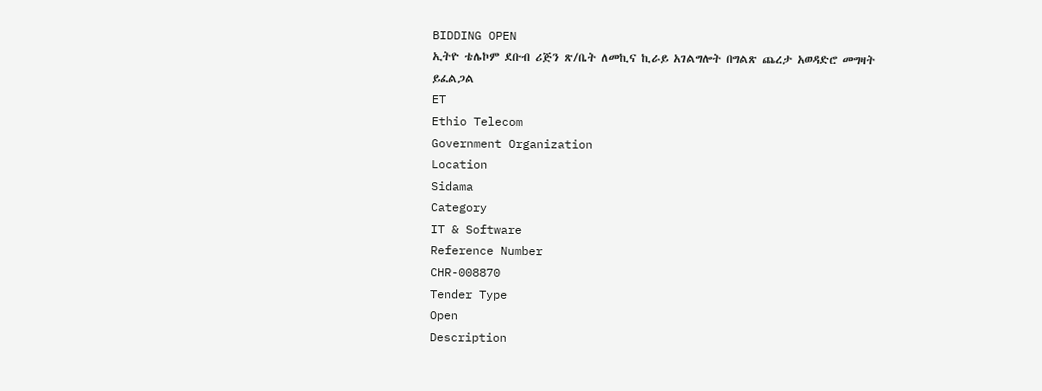BIDDING OPEN
ኢትዮ ቴሌኮም ደቡብ ሪጅን ጽ/ቤት ለመኪና ኪራይ አገልግሎት በግልጽ ጨረታ አወዳድሮ መግዛት ይፈልጋል
ET
Ethio Telecom
Government Organization
Location
Sidama
Category
IT & Software
Reference Number
CHR-008870
Tender Type
Open
Description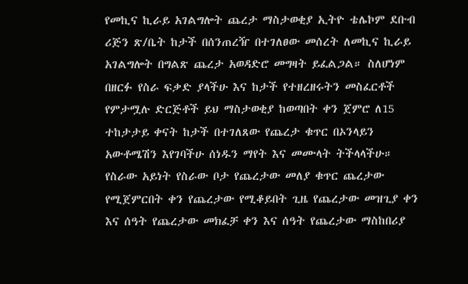የመኪና ኪራይ አገልግሎት ጨረታ ማስታወቂያ ኢትዮ ቴሌኮም ደቡብ ሪጅን ጽ/ቤት ከታች በሰንጠረዥ በተገለፀው መሰረት ለመኪና ኪራይ አገልግሎት በግልጽ ጨረታ አወዳድሮ መግዛት ይፈልጋል። ስለሆነም በዘርፉ የስራ ፍቃድ ያላችሁ እና ከታች የተዘረዘሩትን መስፈርቶች የምታሟሉ ድርጅቶች ይህ ማስታወቂያ ከወጣበት ቀን ጀምሮ ለ15 ተከታታይ ቀናት ከታች በተገለጸው የጨረታ ቁጥር በኦንላይን አውቶሜሽን እየገባችሁ ሰነዱን ማየት እና መሙላት ትችላላችሁ። የስራው አይነት የስራው ቦታ የጨረታው መለያ ቁጥር ጨረታው የሚጀምርበት ቀን የጨረታው የሚቆይበት ጊዜ የጨረታው መዝጊያ ቀን እና ሰዓት የጨረታው መክፈቻ ቀን እና ሰዓት የጨረታው ማስከበሪያ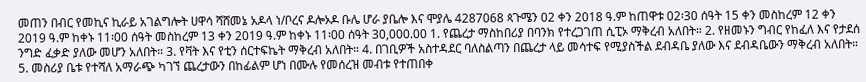መጠን በብር የመኪና ኪራይ አገልግሎት ሀዋሳ ሻሸመኔ አዶላ ነ/ቦረና ዶሎኦዶ ቡሌ ሆራ ያቤሎ እና ሞያሌ 4287068 ጳጉሜን 02 ቀን 2018 ዓ.ም ከጠዋቱ 02፡30 ሰዓት 15 ቀን መስከረም 12 ቀን 2019 ዓ.ም ከቀኑ 11፡00 ሰዓት መስከረም 13 ቀን 2019 ዓ.ም ከቀኑ 11፡00 ሰዓት 30,000.00 1. የጨረታ ማስከበሪያ በባንክ የተረጋገጠ ሲፒኦ ማቅረብ አለበት። 2. የዘመኑን ግብር የከፈለ እና የታደሰ ንግድ ፈቃድ ያለው መሆን አለበት። 3. የቫት እና የቲን ሰርተፍኬት ማቅረብ አለበት። 4. በገቢዎች አስተዳደር ባለስልጣን በጨረታ ላይ መሳተፍ የሚያስችል ደብዳቤ ያለው እና ደብዳቤውን ማቅረብ አለበት። 5. መስሪያ ቤቱ የተሻለ አማራጭ ካገኘ ጨረታውን በከፊልም ሆነ በሙሉ የመሰረዝ መብቱ የተጠበቀ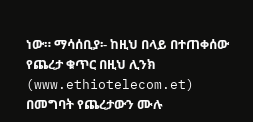ነው። ማሳሰቢያ፡- ከዚህ በላይ በተጠቀሰው የጨረታ ቁጥር በዚህ ሊንክ (www.ethiotelecom.et) በመግባት የጨረታውን ሙሉ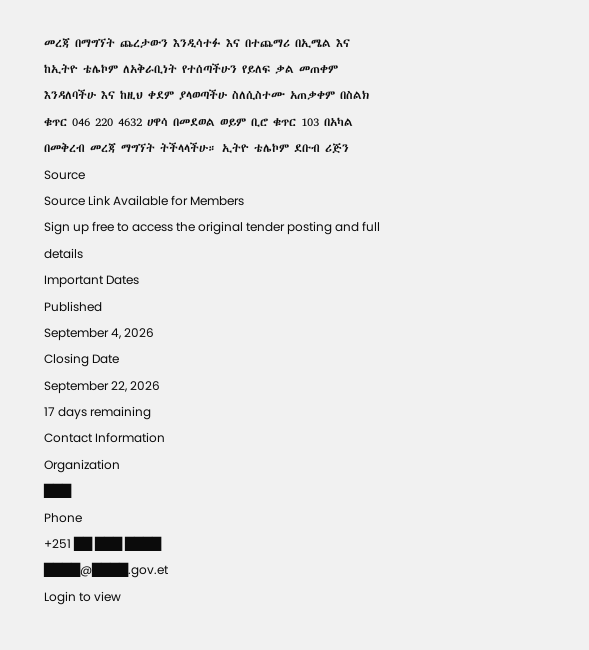መረጃ በማግኘት ጨረታውን እንዲሳተፉ እና በተጨማሪ በኢሜል እና ከኢትዮ ቴሌኮም ለአቅራቢነት የተሰጣችሁን የይለፍ ቃል መጠቀም እንዳለባችሁ እና ከዚህ ቀደም ያላወጣችሁ ስለሲስተሙ አጠቃቀም በስልክ ቁጥር 046 220 4632 ሀዋሳ በመደወል ወይም ቢሮ ቁጥር 103 በአካል በመቅረብ መረጃ ማግኘት ትችላላችሁ። ኢትዮ ቴሌኮም ደቡብ ሪጅን
Source
Source Link Available for Members
Sign up free to access the original tender posting and full details
Important Dates
Published
September 4, 2026
Closing Date
September 22, 2026
17 days remaining
Contact Information
Organization
███
Phone
+251 ██ ███ ████
████@████.gov.et
Login to view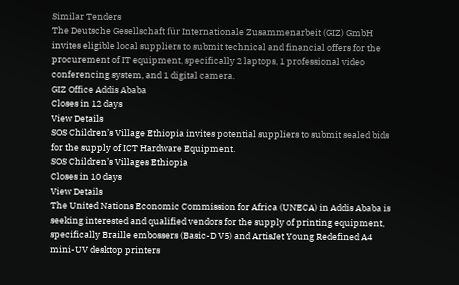Similar Tenders
The Deutsche Gesellschaft für Internationale Zusammenarbeit (GIZ) GmbH invites eligible local suppliers to submit technical and financial offers for the procurement of IT equipment, specifically 2 laptops, 1 professional video conferencing system, and 1 digital camera.
GIZ Office Addis Ababa
Closes in 12 days
View Details
SOS Children’s Village Ethiopia invites potential suppliers to submit sealed bids for the supply of ICT Hardware Equipment.
SOS Children’s Villages Ethiopia
Closes in 10 days
View Details
The United Nations Economic Commission for Africa (UNECA) in Addis Ababa is seeking interested and qualified vendors for the supply of printing equipment, specifically Braille embossers (Basic-D V5) and ArtisJet Young Redefined A4 mini-UV desktop printers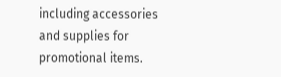including accessories and supplies for promotional items.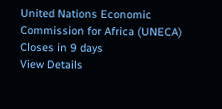United Nations Economic Commission for Africa (UNECA)
Closes in 9 days
View Details